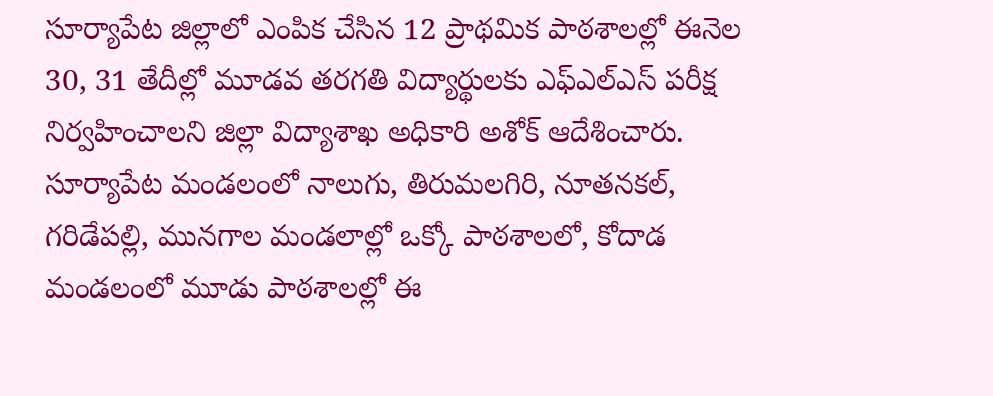సూర్యాపేట జిల్లాలో ఎంపిక చేసిన 12 ప్రాథమిక పాఠశాలల్లో ఈనెల 30, 31 తేదీల్లో మూడవ తరగతి విద్యార్థులకు ఎఫ్ఎల్ఎస్ పరీక్ష నిర్వహించాలని జిల్లా విద్యాశాఖ అధికారి అశోక్ ఆదేశించారు. సూర్యాపేట మండలంలో నాలుగు, తిరుమలగిరి, నూతనకల్, గరిడేపల్లి, మునగాల మండలాల్లో ఒక్కో పాఠశాలలో, కోదాడ మండలంలో మూడు పాఠశాలల్లో ఈ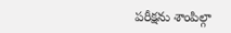పరీక్షను శాంపిల్గా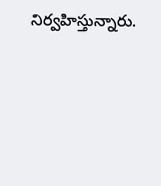నిర్వహిస్తున్నారు.